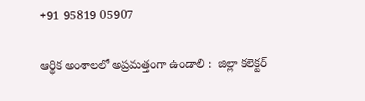+91 95819 05907

ఆర్థిక అంశాలలో అప్రమత్తంగా ఉండాలి :  జిల్లా కలెక్టర్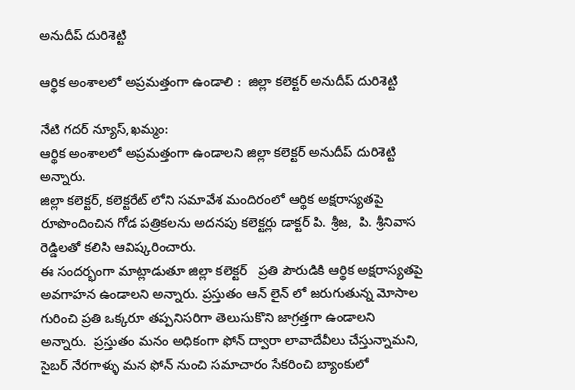అనుదీప్ దురిశెట్టి

ఆర్థిక అంశాలలో అప్రమత్తంగా ఉండాలి :  జిల్లా కలెక్టర్ అనుదీప్ దురిశెట్టి

నేటి గదర్ న్యూస్,ఖమ్మం:
ఆర్థిక అంశాలలో అప్రమత్తంగా ఉండాలని జిల్లా కలెక్టర్ అనుదీప్ దురిశెట్టి అన్నారు.
జిల్లా కలెక్టర్, కలెక్టరేట్ లోని సమావేశ మందిరంలో ఆర్థిక అక్షరాస్యతపై రూపొందించిన గోడ పత్రికలను అదనపు కలెక్టర్లు డాక్టర్ పి. శ్రీజ,  పి. శ్రీనివాస రెడ్డిలతో కలిసి ఆవిష్కరించారు.
ఈ సందర్భంగా మాట్లాడుతూ జిల్లా కలెక్టర్   ప్రతి పౌరుడికి ఆర్థిక అక్షరాస్యతపై అవగాహన ఉండాలని అన్నారు. ప్రస్తుతం ఆన్ లైన్ లో జరుగుతున్న మోసాల గురించి ప్రతి ఒక్కరూ తప్పనిసరిగా తెలుసుకొని జాగ్రత్తగా ఉండాలని అన్నారు.  ప్రస్తుతం మనం అధికంగా ఫోన్ ద్వారా లావాదేవీలు చేస్తున్నామని, సైబర్ నేరగాళ్ళు మన ఫోన్ నుంచి సమాచారం సేకరించి బ్యాంకులో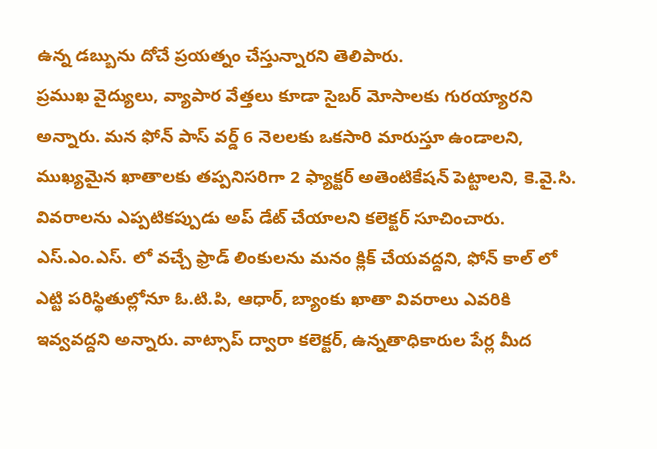ఉన్న డబ్బును దోచే ప్రయత్నం చేస్తున్నారని తెలిపారు.
ప్రముఖ వైద్యులు, వ్యాపార వేత్తలు కూడా సైబర్ మోసాలకు గురయ్యారని అన్నారు. మన ఫోన్ పాస్ వర్డ్ 6 నెలలకు ఒకసారి మారుస్తూ ఉండాలని, ముఖ్యమైన ఖాతాలకు తప్పనిసరిగా 2 ఫ్యాక్టర్ అతెంటికేషన్ పెట్టాలని, కె.వై.సి. వివరాలను ఎప్పటికప్పుడు అప్ డేట్ చేయాలని కలెక్టర్ సూచించారు. ఎస్.ఎం.ఎస్. లో వచ్చే ఫ్రాడ్ లింకులను మనం క్లిక్ చేయవద్దని, ఫోన్ కాల్ లో ఎట్టి పరిస్థితుల్లోనూ ఓ.టి.పి, ఆధార్, బ్యాంకు ఖాతా వివరాలు ఎవరికి ఇవ్వవద్దని అన్నారు. వాట్సాప్ ద్వారా కలెక్టర్, ఉన్నతాధికారుల పేర్ల మీద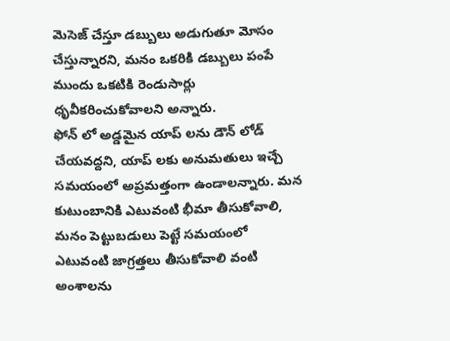మెసెజ్ చేస్తూ డబ్బులు అడుగుతూ మోసం చేస్తున్నారని, మనం ఒకరికి డబ్బులు పంపే ముందు ఒకటికి రెండుసార్లు ధృవీకరించుకోవాలని అన్నారు.
ఫోన్ లో అడ్డమైన యాప్ లను డౌన్ లోడ్ చేయవద్దని, యాప్ లకు అనుమతులు ఇచ్చే సమయంలో అప్రమత్తంగా ఉండాలన్నారు. మన కుటుంబానికి ఎటువంటి భీమా తీసుకోవాలి, మనం పెట్టుబడులు పెట్టే సమయంలో ఎటువంటి జాగ్రత్తలు తీసుకోవాలి వంటి అంశాలను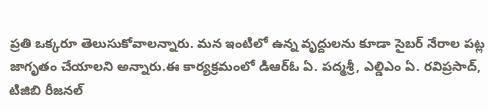ప్రతి ఒక్కరూ తెలుసుకోవాలన్నారు. మన ఇంటిలో ఉన్న వృద్దులను కూడా సైబర్ నేరాల పట్ల జాగృతం చేయాలని అన్నారు.ఈ కార్యక్రమంలో డిఆర్ఓ ఏ. పద్మశ్రీ, ఎల్డిఎం ఏ. రవిప్రసాద్, టిజిబి రీజనల్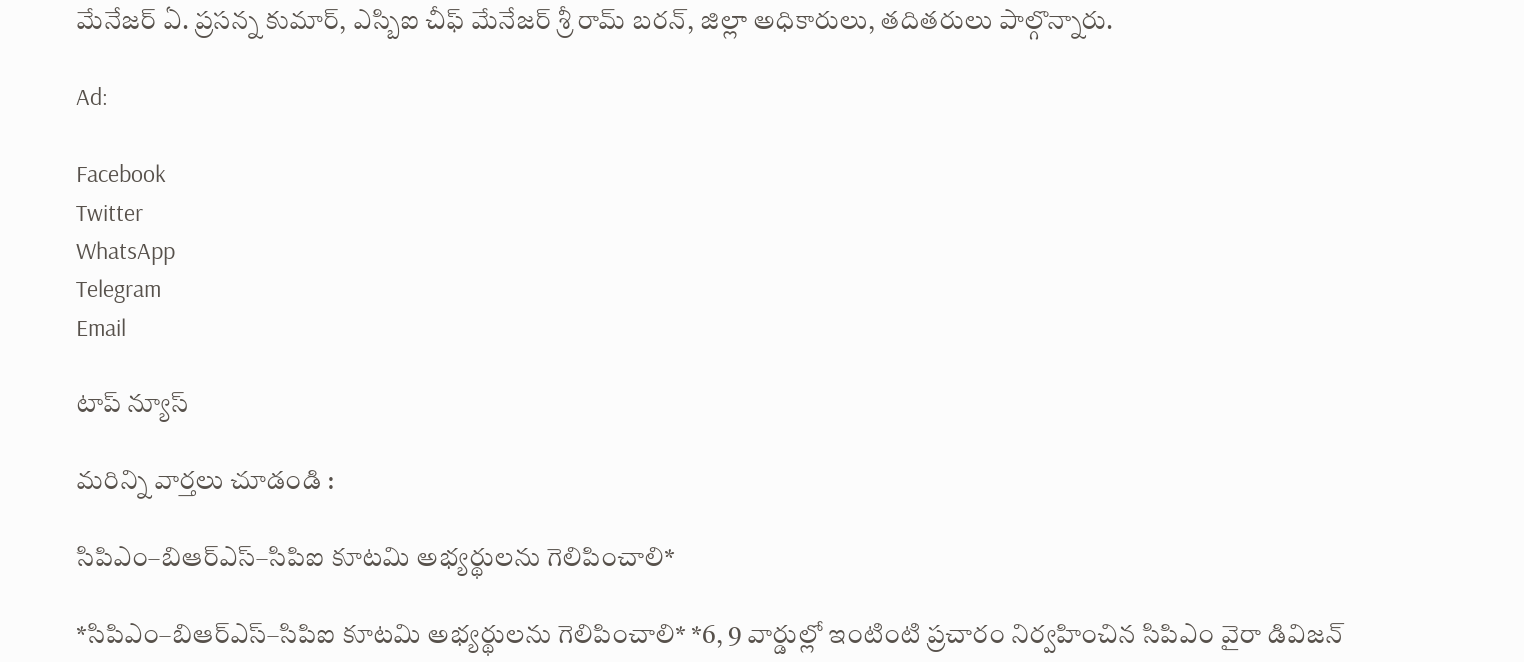మేనేజర్ ఏ. ప్రసన్న కుమార్, ఎస్బిఐ చీఫ్ మేనేజర్ శ్రీ రామ్ బరన్, జిల్లా అధికారులు, తదితరులు పాల్గొన్నారు.

Ad:

Facebook
Twitter
WhatsApp
Telegram
Email

టాప్ న్యూస్

మరిన్ని వార్తలు చూడండి :

సిపిఎం–బిఆర్ఎస్–సిపిఐ కూటమి అభ్యర్థులను గెలిపించాలి*

*సిపిఎం–బిఆర్ఎస్–సిపిఐ కూటమి అభ్యర్థులను గెలిపించాలి* *6, 9 వార్డుల్లో ఇంటింటి ప్రచారం నిర్వహించిన సిపిఎం వైరా డివిజన్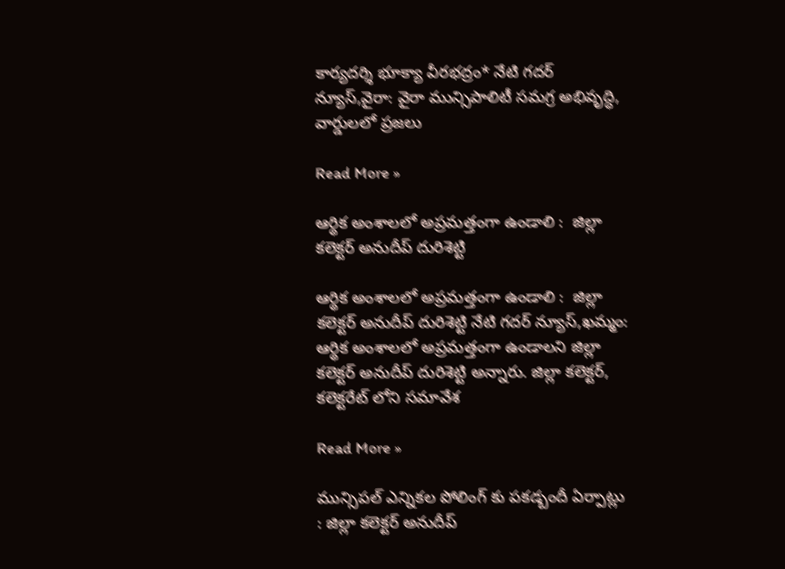కార్యదర్శి భూక్యా వీరభద్రం* నేటి గదర్ న్యూస్,వైరా: వైరా మున్సిపాలిటీ సమగ్ర అభివృద్ధి, వార్డులలో ప్రజలు

Read More »

ఆర్థిక అంశాలలో అప్రమత్తంగా ఉండాలి :  జిల్లా కలెక్టర్ అనుదీప్ దురిశెట్టి

ఆర్థిక అంశాలలో అప్రమత్తంగా ఉండాలి :  జిల్లా కలెక్టర్ అనుదీప్ దురిశెట్టి నేటి గదర్ న్యూస్,ఖమ్మం: ఆర్థిక అంశాలలో అప్రమత్తంగా ఉండాలని జిల్లా కలెక్టర్ అనుదీప్ దురిశెట్టి అన్నారు. జిల్లా కలెక్టర్, కలెక్టరేట్ లోని సమావేశ

Read More »

మున్సిపల్ ఎన్నికల పోలింగ్ కు పకడ్బందీ ఏర్పాట్లు : జిల్లా కలెక్టర్ అనుదీప్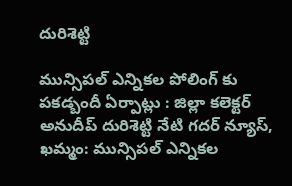దురిశెట్టి

మున్సిపల్ ఎన్నికల పోలింగ్ కు పకడ్బందీ ఏర్పాట్లు : జిల్లా కలెక్టర్ అనుదీప్ దురిశెట్టి నేటి గదర్ న్యూస్, ఖమ్మం: మున్సిపల్ ఎన్నికల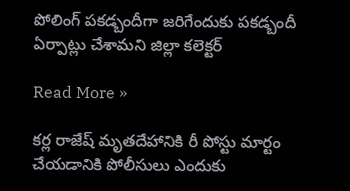పోలింగ్ పకడ్బందీగా జరిగేందుకు పకడ్బందీ ఏర్పాట్లు చేశామని జిల్లా కలెక్టర్

Read More »

కర్ల రాజేష్ మృతదేహానికి రీ పోస్టు మార్టం చేయడానికి పోలీసులు ఎందుకు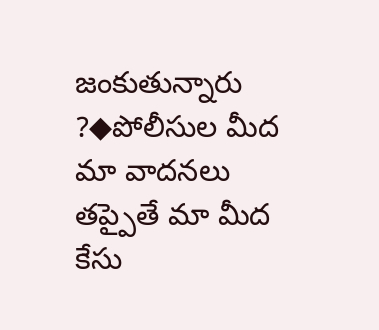జంకుతున్నారు ?◆పోలీసుల మీద మా వాదనలు తప్పైతే మా మీద కేసు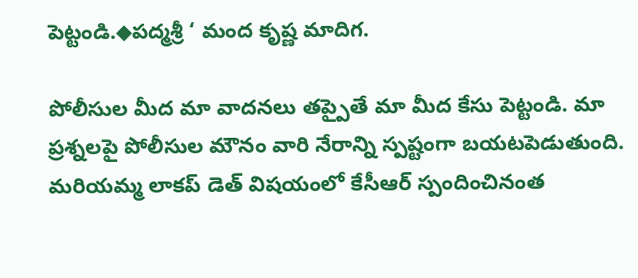పెట్టండి.◆పద్మశ్రీ ‘ మంద కృష్ణ మాదిగ.

పోలీసుల మీద మా వాదనలు తప్పైతే మా మీద కేసు పెట్టండి. మా ప్రశ్నలపై పోలీసుల మౌనం వారి నేరాన్ని స్పష్టంగా బయటపెడుతుంది. మరియమ్మ లాకప్ డెత్ విషయంలో కేసీఆర్ స్పందించినంత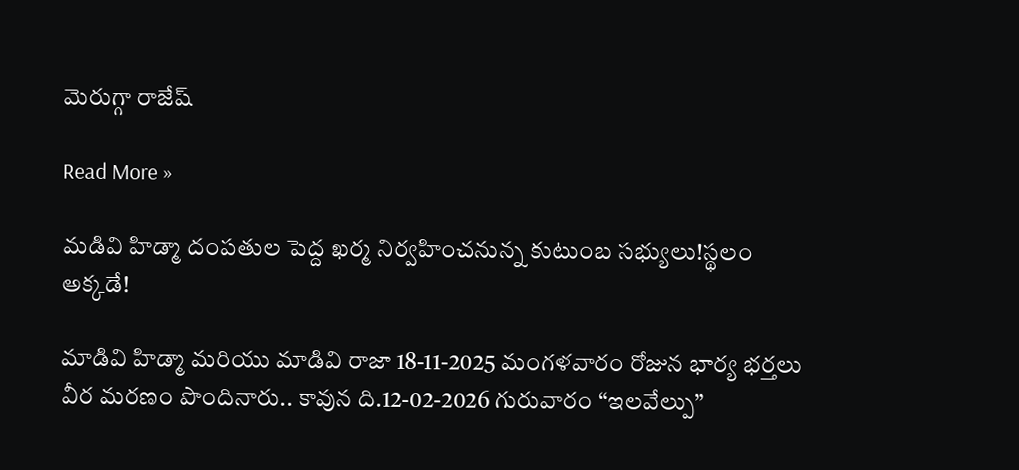మెరుగ్గా రాజేష్

Read More »

మడివి హిడ్మా దంపతుల పెద్ద ఖర్మ నిర్వహించనున్న కుటుంబ సభ్యులు!స్థలం అక్కడే!

మాడివి హిడ్మా మరియు మాడివి రాజా 18-11-2025 మంగళవారం రోజున భార్య భర్తలు వీర మరణం పొందినారు.. కావున ది.12-02-2026 గురువారం “ఇలవేల్పు”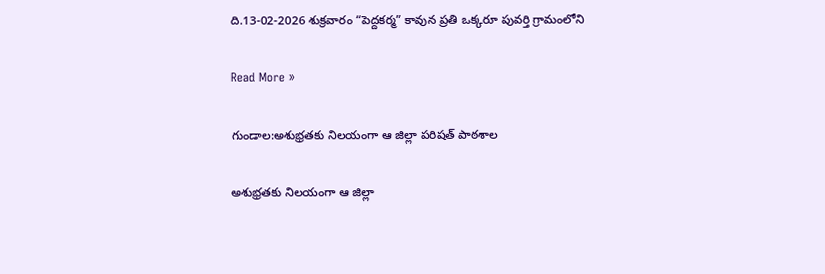ది.13-02-2026 శుక్రవారం “పెద్దకర్మ” కావున ప్రతి ఒక్కరూ పువర్తి గ్రామంలోని

Read More »

గుండాల:అశుభ్రతకు నిలయంగా ఆ జిల్లా పరిషత్ పాఠశాల

అశుభ్రతకు నిలయంగా ఆ జిల్లా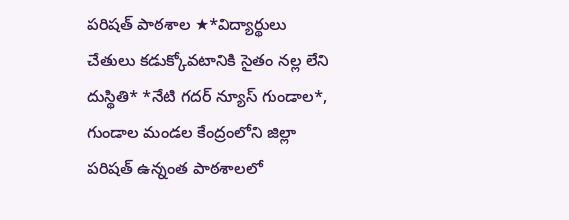పరిషత్ పాఠశాల ★*విద్యార్థులు చేతులు కడుక్కోవటానికి సైతం నల్ల లేని దుస్థితి* *నేటి గదర్ న్యూస్ గుండాల*, గుండాల మండల కేంద్రంలోని జిల్లా పరిషత్ ఉన్నంత పాఠశాలలో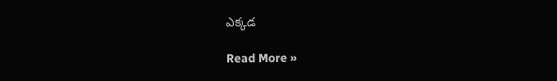ఎక్కడ

Read More »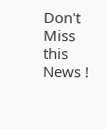Don't Miss this News !